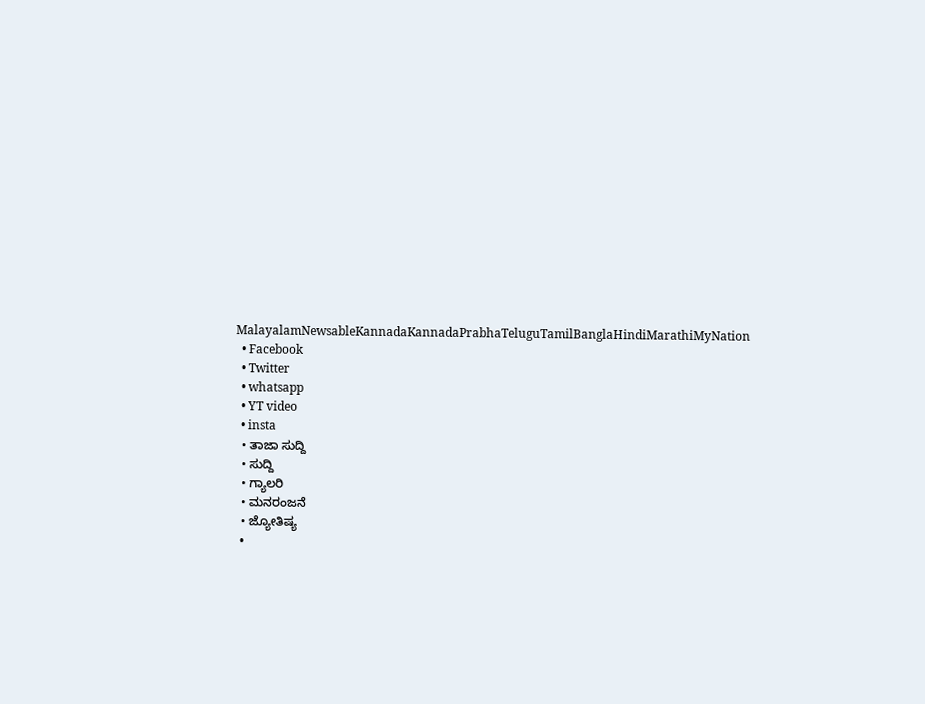MalayalamNewsableKannadaKannadaPrabhaTeluguTamilBanglaHindiMarathiMyNation
  • Facebook
  • Twitter
  • whatsapp
  • YT video
  • insta
  • ತಾಜಾ ಸುದ್ದಿ
  • ಸುದ್ದಿ
  • ಗ್ಯಾಲರಿ
  • ಮನರಂಜನೆ
  • ಜ್ಯೋತಿಷ್ಯ
  •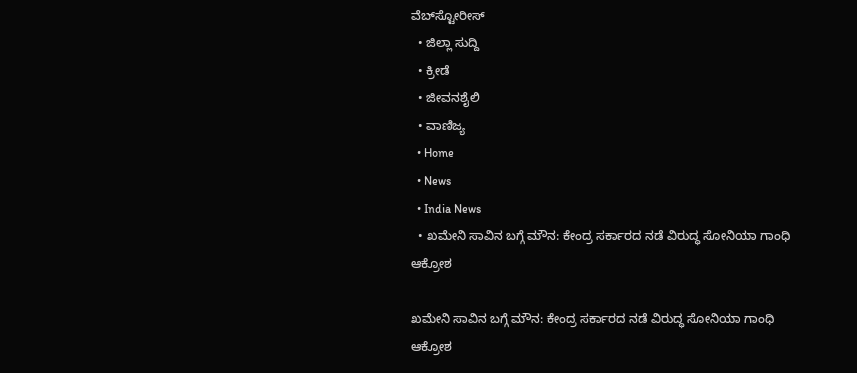ವೆಬ್‌ಸ್ಟೋರೀಸ್
  • ಜಿಲ್ಲಾ ಸುದ್ದಿ
  • ಕ್ರೀಡೆ
  • ಜೀವನಶೈಲಿ
  • ವಾಣಿಜ್ಯ
  • Home
  • News
  • India News
  • ಖಮೇನಿ ಸಾವಿನ ಬಗ್ಗೆ ಮೌನ: ಕೇಂದ್ರ ಸರ್ಕಾರದ ನಡೆ ವಿರುದ್ಧ ಸೋನಿಯಾ ಗಾಂಧಿ ಆಕ್ರೋಶ

ಖಮೇನಿ ಸಾವಿನ ಬಗ್ಗೆ ಮೌನ: ಕೇಂದ್ರ ಸರ್ಕಾರದ ನಡೆ ವಿರುದ್ಧ ಸೋನಿಯಾ ಗಾಂಧಿ ಆಕ್ರೋಶ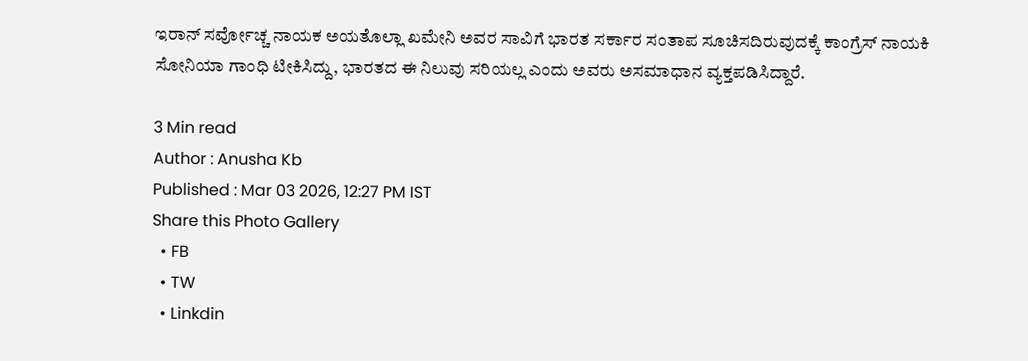ಇರಾನ್ ಸರ್ವೋಚ್ಚ ನಾಯಕ ಅಯತೊಲ್ಲಾ ಖಮೇನಿ ಅವರ ಸಾವಿಗೆ ಭಾರತ ಸರ್ಕಾರ ಸಂತಾಪ ಸೂಚಿಸದಿರುವುದಕ್ಕೆ ಕಾಂಗ್ರೆಸ್ ನಾಯಕಿ ಸೋನಿಯಾ ಗಾಂಧಿ ಟೀಕಿಸಿದ್ದು, ಭಾರತದ ಈ ನಿಲುವು ಸರಿಯಲ್ಲ ಎಂದು ಅವರು ಅಸಮಾಧಾನ ವ್ಯಕ್ತಪಡಿಸಿದ್ದಾರೆ.

3 Min read
Author : Anusha Kb
Published : Mar 03 2026, 12:27 PM IST
Share this Photo Gallery
  • FB
  • TW
  • Linkdin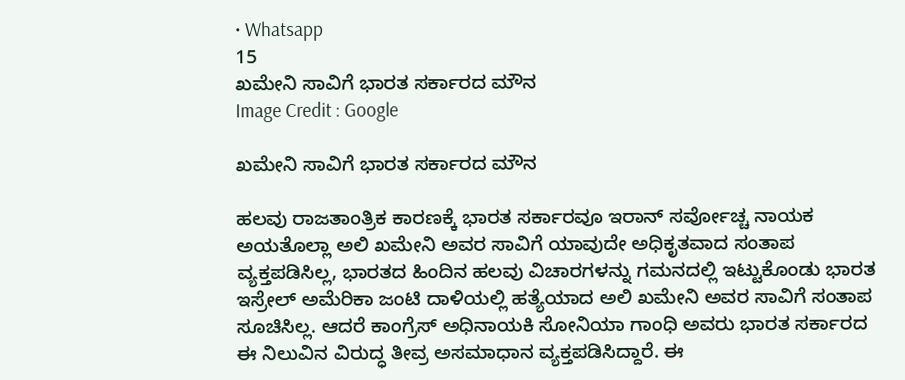• Whatsapp
15
ಖಮೇನಿ ಸಾವಿಗೆ ಭಾರತ ಸರ್ಕಾರದ ಮೌನ
Image Credit : Google

ಖಮೇನಿ ಸಾವಿಗೆ ಭಾರತ ಸರ್ಕಾರದ ಮೌನ

ಹಲವು ರಾಜತಾಂತ್ರಿಕ ಕಾರಣಕ್ಕೆ ಭಾರತ ಸರ್ಕಾರವೂ ಇರಾನ್ ಸರ್ವೋಚ್ಚ ನಾಯಕ ಅಯತೊಲ್ಲಾ ಅಲಿ ಖಮೇನಿ ಅವರ ಸಾವಿಗೆ ಯಾವುದೇ ಅಧಿಕೃತವಾದ ಸಂತಾಪ ವ್ಯಕ್ತಪಡಿಸಿಲ್ಲ, ಭಾರತದ ಹಿಂದಿನ ಹಲವು ವಿಚಾರಗಳನ್ನು ಗಮನದಲ್ಲಿ ಇಟ್ಟುಕೊಂಡು ಭಾರತ ಇಸ್ರೇಲ್ ಅಮೆರಿಕಾ ಜಂಟಿ ದಾಳಿಯಲ್ಲಿ ಹತ್ಯೆಯಾದ ಅಲಿ ಖಮೇನಿ ಅವರ ಸಾವಿಗೆ ಸಂತಾಪ ಸೂಚಿಸಿಲ್ಲ. ಆದರೆ ಕಾಂಗ್ರೆಸ್ ಅಧಿನಾಯಕಿ ಸೋನಿಯಾ ಗಾಂಧಿ ಅವರು ಭಾರತ ಸರ್ಕಾರದ ಈ ನಿಲುವಿನ ವಿರುದ್ಧ ತೀವ್ರ ಅಸಮಾಧಾನ ವ್ಯಕ್ತಪಡಿಸಿದ್ದಾರೆ. ಈ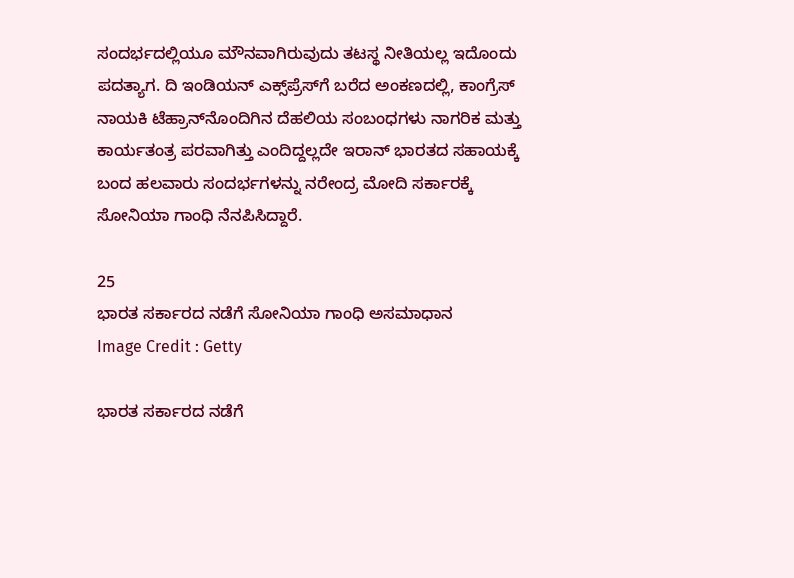ಸಂದರ್ಭದಲ್ಲಿಯೂ ಮೌನವಾಗಿರುವುದು ತಟಸ್ಥ ನೀತಿಯಲ್ಲ ಇದೊಂದು ಪದತ್ಯಾಗ. ದಿ ಇಂಡಿಯನ್ ಎಕ್ಸ್‌ಪ್ರೆಸ್‌ಗೆ ಬರೆದ ಅಂಕಣದಲ್ಲಿ, ಕಾಂಗ್ರೆಸ್ ನಾಯಕಿ ಟೆಹ್ರಾನ್‌ನೊಂದಿಗಿನ ದೆಹಲಿಯ ಸಂಬಂಧಗಳು ನಾಗರಿಕ ಮತ್ತು ಕಾರ್ಯತಂತ್ರ ಪರವಾಗಿತ್ತು ಎಂದಿದ್ದಲ್ಲದೇ ಇರಾನ್ ಭಾರತದ ಸಹಾಯಕ್ಕೆ ಬಂದ ಹಲವಾರು ಸಂದರ್ಭಗಳನ್ನು ನರೇಂದ್ರ ಮೋದಿ ಸರ್ಕಾರಕ್ಕೆ ಸೋನಿಯಾ ಗಾಂಧಿ ನೆನಪಿಸಿದ್ದಾರೆ.

25
ಭಾರತ ಸರ್ಕಾರದ ನಡೆಗೆ ಸೋನಿಯಾ ಗಾಂಧಿ ಅಸಮಾಧಾನ
Image Credit : Getty

ಭಾರತ ಸರ್ಕಾರದ ನಡೆಗೆ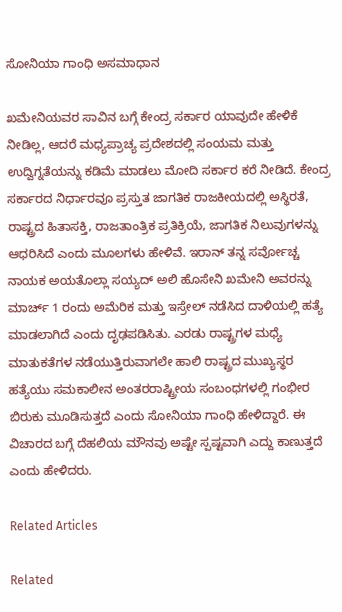ಸೋನಿಯಾ ಗಾಂಧಿ ಅಸಮಾಧಾನ

ಖಮೇನಿಯವರ ಸಾವಿನ ಬಗ್ಗೆ ಕೇಂದ್ರ ಸರ್ಕಾರ ಯಾವುದೇ ಹೇಳಿಕೆ ನೀಡಿಲ್ಲ, ಆದರೆ ಮಧ್ಯಪ್ರಾಚ್ಯ ಪ್ರದೇಶದಲ್ಲಿ ಸಂಯಮ ಮತ್ತು ಉದ್ವಿಗ್ನತೆಯನ್ನು ಕಡಿಮೆ ಮಾಡಲು ಮೋದಿ ಸರ್ಕಾರ ಕರೆ ನೀಡಿದೆ. ಕೇಂದ್ರ ಸರ್ಕಾರದ ನಿರ್ಧಾರವೂ ಪ್ರಸ್ತುತ ಜಾಗತಿಕ ರಾಜಕೀಯದಲ್ಲಿ ಅಸ್ಥಿರತೆ, ರಾಷ್ಟ್ರದ ಹಿತಾಸಕ್ತಿ, ರಾಜತಾಂತ್ರಿಕ ಪ್ರತಿಕ್ರಿಯೆ, ಜಾಗತಿಕ ನಿಲುವುಗಳನ್ನು ಆಧರಿಸಿದೆ ಎಂದು ಮೂಲಗಳು ಹೇಳಿವೆ. ಇರಾನ್ ತನ್ನ ಸರ್ವೋಚ್ಚ ನಾಯಕ ಅಯತೊಲ್ಲಾ ಸಯ್ಯದ್ ಅಲಿ ಹೊಸೇನಿ ಖಮೇನಿ ಅವರನ್ನು ಮಾರ್ಚ್ 1 ರಂದು ಅಮೆರಿಕ ಮತ್ತು ಇಸ್ರೇಲ್ ನಡೆಸಿದ ದಾಳಿಯಲ್ಲಿ ಹತ್ಯೆ ಮಾಡಲಾಗಿದೆ ಎಂದು ದೃಢಪಡಿಸಿತು. ಎರಡು ರಾಷ್ಟ್ರಗಳ ಮಧ್ಯೆ ಮಾತುಕತೆಗಳ ನಡೆಯುತ್ತಿರುವಾಗಲೇ ಹಾಲಿ ರಾಷ್ಟ್ರದ ಮುಖ್ಯಸ್ಥರ ಹತ್ಯೆಯು ಸಮಕಾಲೀನ ಅಂತರರಾಷ್ಟ್ರೀಯ ಸಂಬಂಧಗಳಲ್ಲಿ ಗಂಭೀರ ಬಿರುಕು ಮೂಡಿಸುತ್ತದೆ ಎಂದು ಸೋನಿಯಾ ಗಾಂಧಿ ಹೇಳಿದ್ದಾರೆ. ಈ ವಿಚಾರದ ಬಗ್ಗೆ ದೆಹಲಿಯ ಮೌನವು ಅಷ್ಟೇ ಸ್ಪಷ್ಟವಾಗಿ ಎದ್ದು ಕಾಣುತ್ತದೆ ಎಂದು ಹೇಳಿದರು.

Related Articles

Related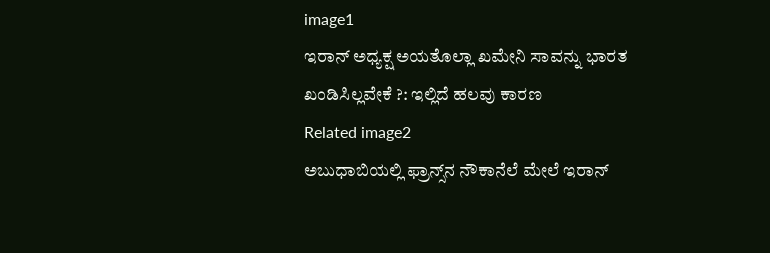image1
ಇರಾನ್ ಅಧ್ಯಕ್ಷ ಅಯತೊಲ್ಲಾ ಖಮೇನಿ ಸಾವನ್ನು ಭಾರತ ಖಂಡಿಸಿಲ್ಲವೇಕೆ ?: ಇಲ್ಲಿದೆ ಹಲವು ಕಾರಣ
Related image2
ಅಬುಧಾಬಿಯಲ್ಲಿ ಫ್ರಾನ್ಸ್‌ನ ನೌಕಾನೆಲೆ ಮೇಲೆ ಇರಾನ್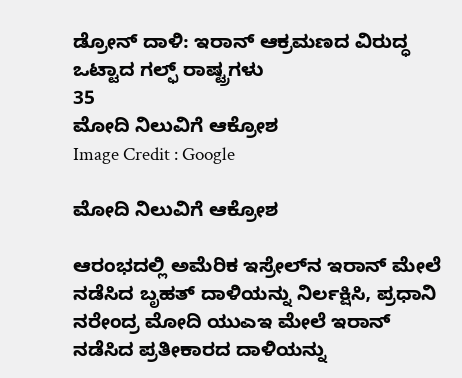ಡ್ರೋನ್ ದಾಳಿ: ಇರಾನ್ ಆಕ್ರಮಣದ ವಿರುದ್ಧ ಒಟ್ಟಾದ ಗಲ್ಫ್‌ ರಾಷ್ಟ್ರಗಳು
35
ಮೋದಿ ನಿಲುವಿಗೆ ಆಕ್ರೋಶ
Image Credit : Google

ಮೋದಿ ನಿಲುವಿಗೆ ಆಕ್ರೋಶ

ಆರಂಭದಲ್ಲಿ ಅಮೆರಿಕ ಇಸ್ರೇಲ್‌ನ ಇರಾನ್ ಮೇಲೆ ನಡೆಸಿದ ಬೃಹತ್ ದಾಳಿಯನ್ನು ನಿರ್ಲಕ್ಷಿಸಿ, ಪ್ರಧಾನಿ ನರೇಂದ್ರ ಮೋದಿ ಯುಎಇ ಮೇಲೆ ಇರಾನ್ ನಡೆಸಿದ ಪ್ರತೀಕಾರದ ದಾಳಿಯನ್ನು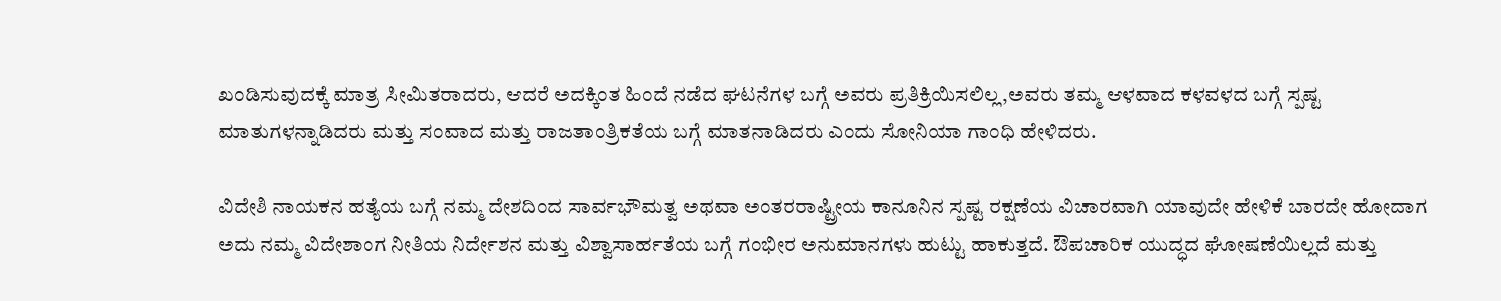ಖಂಡಿಸುವುದಕ್ಕೆ ಮಾತ್ರ ಸೀಮಿತರಾದರು, ಆದರೆ ಅದಕ್ಕಿಂತ ಹಿಂದೆ ನಡೆದ ಘಟನೆಗಳ ಬಗ್ಗೆ ಅವರು ಪ್ರತಿಕ್ರಿಯಿಸಲಿಲ್ಲ,ಅವರು ತಮ್ಮ ಆಳವಾದ ಕಳವಳದ ಬಗ್ಗೆ ಸ್ಪಷ್ಟ ಮಾತುಗಳನ್ನಾಡಿದರು ಮತ್ತು ಸಂವಾದ ಮತ್ತು ರಾಜತಾಂತ್ರಿಕತೆಯ ಬಗ್ಗೆ ಮಾತನಾಡಿದರು ಎಂದು ಸೋನಿಯಾ ಗಾಂಧಿ ಹೇಳಿದರು.

ವಿದೇಶಿ ನಾಯಕನ ಹತ್ಯೆಯ ಬಗ್ಗೆ ನಮ್ಮ ದೇಶದಿಂದ ಸಾರ್ವಭೌಮತ್ವ ಅಥವಾ ಅಂತರರಾಷ್ಟ್ರೀಯ ಕಾನೂನಿನ ಸ್ಪಷ್ಟ ರಕ್ಷಣೆಯ ವಿಚಾರವಾಗಿ ಯಾವುದೇ ಹೇಳಿಕೆ ಬಾರದೇ ಹೋದಾಗ ಅದು ನಮ್ಮ ವಿದೇಶಾಂಗ ನೀತಿಯ ನಿರ್ದೇಶನ ಮತ್ತು ವಿಶ್ವಾಸಾರ್ಹತೆಯ ಬಗ್ಗೆ ಗಂಭೀರ ಅನುಮಾನಗಳು ಹುಟ್ಟು ಹಾಕುತ್ತದೆ. ಔಪಚಾರಿಕ ಯುದ್ಧದ ಘೋಷಣೆಯಿಲ್ಲದೆ ಮತ್ತು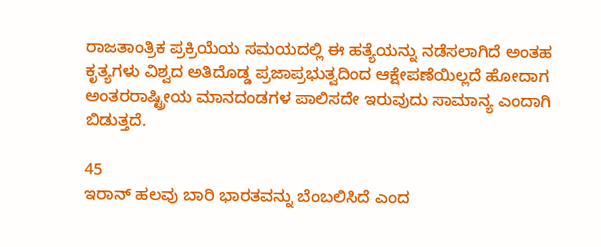ರಾಜತಾಂತ್ರಿಕ ಪ್ರಕ್ರಿಯೆಯ ಸಮಯದಲ್ಲಿ ಈ ಹತ್ಯೆಯನ್ನು ನಡೆಸಲಾಗಿದೆ ಅಂತಹ ಕೃತ್ಯಗಳು ವಿಶ್ವದ ಅತಿದೊಡ್ಡ ಪ್ರಜಾಪ್ರಭುತ್ವದಿಂದ ಆಕ್ಷೇಪಣೆಯಿಲ್ಲದೆ ಹೋದಾಗ ಅಂತರರಾಷ್ಟ್ರೀಯ ಮಾನದಂಡಗಳ ಪಾಲಿಸದೇ ಇರುವುದು ಸಾಮಾನ್ಯ ಎಂದಾಗಿ ಬಿಡುತ್ತದೆ.

45
ಇರಾನ್ ಹಲವು ಬಾರಿ ಭಾರತವನ್ನು ಬೆಂಬಲಿಸಿದೆ ಎಂದ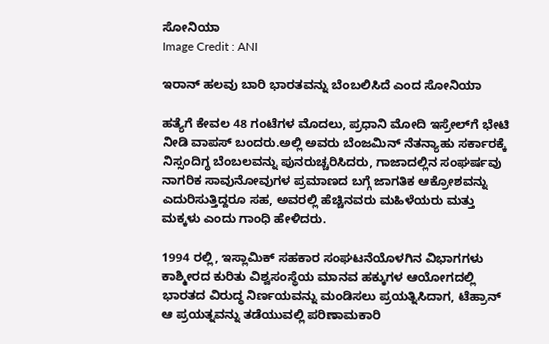ಸೋನಿಯಾ
Image Credit : ANI

ಇರಾನ್ ಹಲವು ಬಾರಿ ಭಾರತವನ್ನು ಬೆಂಬಲಿಸಿದೆ ಎಂದ ಸೋನಿಯಾ

ಹತ್ಯೆಗೆ ಕೇವಲ 48 ಗಂಟೆಗಳ ಮೊದಲು, ಪ್ರಧಾನಿ ಮೋದಿ ಇಸ್ರೇಲ್‌ಗೆ ಭೇಟಿ ನೀಡಿ ವಾಪಸ್ ಬಂದರು.ಅಲ್ಲಿ ಅವರು ಬೆಂಜಮಿನ್ ನೆತನ್ಯಾಹು ಸರ್ಕಾರಕ್ಕೆ ನಿಸ್ಸಂದಿಗ್ಧ ಬೆಂಬಲವನ್ನು ಪುನರುಚ್ಚರಿಸಿದರು, ಗಾಜಾದಲ್ಲಿನ ಸಂಘರ್ಷವು ನಾಗರಿಕ ಸಾವುನೋವುಗಳ ಪ್ರಮಾಣದ ಬಗ್ಗೆ ಜಾಗತಿಕ ಆಕ್ರೋಶವನ್ನು ಎದುರಿಸುತ್ತಿದ್ದರೂ ಸಹ, ಅವರಲ್ಲಿ ಹೆಚ್ಚಿನವರು ಮಹಿಳೆಯರು ಮತ್ತು ಮಕ್ಕಳು ಎಂದು ಗಾಂಧಿ ಹೇಳಿದರು.

1994 ರಲ್ಲಿ, ಇಸ್ಲಾಮಿಕ್ ಸಹಕಾರ ಸಂಘಟನೆಯೊಳಗಿನ ವಿಭಾಗಗಳು ಕಾಶ್ಮೀರದ ಕುರಿತು ವಿಶ್ವಸಂಸ್ಥೆಯ ಮಾನವ ಹಕ್ಕುಗಳ ಆಯೋಗದಲ್ಲಿ ಭಾರತದ ವಿರುದ್ಧ ನಿರ್ಣಯವನ್ನು ಮಂಡಿಸಲು ಪ್ರಯತ್ನಿಸಿದಾಗ, ಟೆಹ್ರಾನ್ ಆ ಪ್ರಯತ್ನವನ್ನು ತಡೆಯುವಲ್ಲಿ ಪರಿಣಾಮಕಾರಿ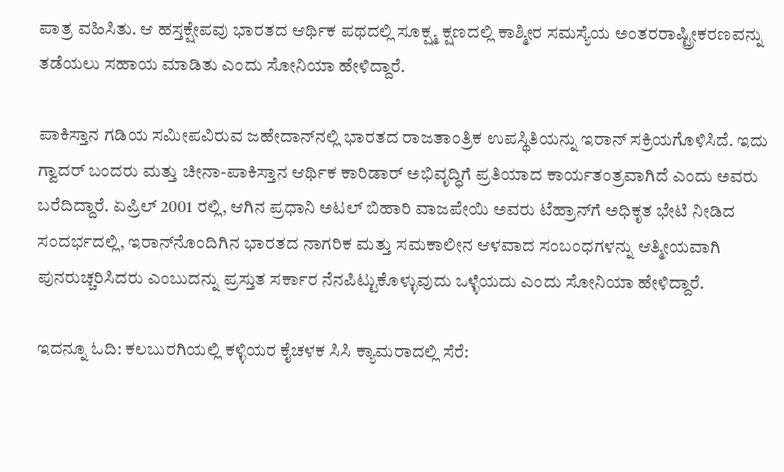ಪಾತ್ರ ವಹಿಸಿತು. ಆ ಹಸ್ತಕ್ಷೇಪವು ಭಾರತದ ಆರ್ಥಿಕ ಪಥದಲ್ಲಿ ಸೂಕ್ಷ್ಮ ಕ್ಷಣದಲ್ಲಿ ಕಾಶ್ಮೀರ ಸಮಸ್ಯೆಯ ಅಂತರರಾಷ್ಟ್ರೀಕರಣವನ್ನು ತಡೆಯಲು ಸಹಾಯ ಮಾಡಿತು ಎಂದು ಸೋನಿಯಾ ಹೇಳಿದ್ದಾರೆ.

ಪಾಕಿಸ್ತಾನ ಗಡಿಯ ಸಮೀಪವಿರುವ ಜಹೇದಾನ್‌ನಲ್ಲಿ ಭಾರತದ ರಾಜತಾಂತ್ರಿಕ ಉಪಸ್ಥಿತಿಯನ್ನು ಇರಾನ್ ಸಕ್ರಿಯಗೊಳಿಸಿದೆ. ಇದು ಗ್ವಾದರ್ ಬಂದರು ಮತ್ತು ಚೀನಾ-ಪಾಕಿಸ್ತಾನ ಆರ್ಥಿಕ ಕಾರಿಡಾರ್ ಅಭಿವೃದ್ಧಿಗೆ ಪ್ರತಿಯಾದ ಕಾರ್ಯತಂತ್ರವಾಗಿದೆ ಎಂದು ಅವರು ಬರೆದಿದ್ದಾರೆ. ಏಪ್ರಿಲ್ 2001 ರಲ್ಲಿ, ಆಗಿನ ಪ್ರಧಾನಿ ಅಟಲ್ ಬಿಹಾರಿ ವಾಜಪೇಯಿ ಅವರು ಟೆಹ್ರಾನ್‌ಗೆ ಅಧಿಕೃತ ಭೇಟಿ ನೀಡಿದ ಸಂದರ್ಭದಲ್ಲಿ, ಇರಾನ್‌ನೊಂದಿಗಿನ ಭಾರತದ ನಾಗರಿಕ ಮತ್ತು ಸಮಕಾಲೀನ ಆಳವಾದ ಸಂಬಂಧಗಳನ್ನು ಆತ್ಮೀಯವಾಗಿ ಪುನರುಚ್ಚರಿಸಿದರು ಎಂಬುದನ್ನು ಪ್ರಸ್ತುತ ಸರ್ಕಾರ ನೆನಪಿಟ್ಟುಕೊಳ್ಳುವುದು ಒಳ್ಳೆಯದು ಎಂದು ಸೋನಿಯಾ ಹೇಳಿದ್ದಾರೆ.

ಇದನ್ನೂ ಓದಿ: ಕಲಬುರಗಿಯಲ್ಲಿ ಕಳ್ಳಿಯರ ಕೈಚಳಕ ಸಿಸಿ ಕ್ಯಾಮರಾದಲ್ಲಿ ಸೆರೆ: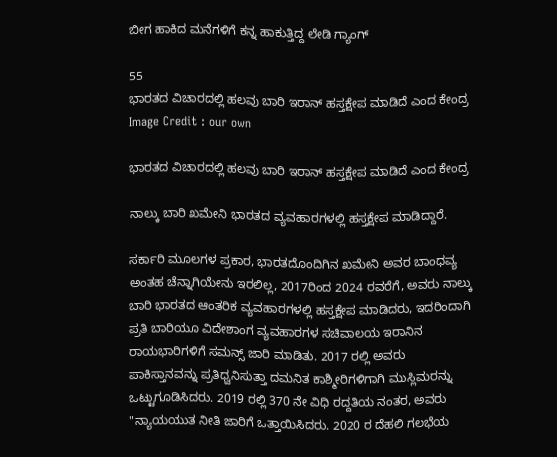ಬೀಗ ಹಾಕಿದ ಮನೆಗಳಿಗೆ ಕನ್ನ ಹಾಕುತ್ತಿದ್ದ ಲೇಡಿ ಗ್ಯಾಂಗ್

55
ಭಾರತದ ವಿಚಾರದಲ್ಲಿ ಹಲವು ಬಾರಿ ಇರಾನ್ ಹಸ್ತಕ್ಷೇಪ ಮಾಡಿದೆ ಎಂದ ಕೇಂದ್ರ
Image Credit : our own

ಭಾರತದ ವಿಚಾರದಲ್ಲಿ ಹಲವು ಬಾರಿ ಇರಾನ್ ಹಸ್ತಕ್ಷೇಪ ಮಾಡಿದೆ ಎಂದ ಕೇಂದ್ರ

ನಾಲ್ಕು ಬಾರಿ ಖಮೇನಿ ಭಾರತದ ವ್ಯವಹಾರಗಳಲ್ಲಿ ಹಸ್ತಕ್ಷೇಪ ಮಾಡಿದ್ದಾರೆ.

ಸರ್ಕಾರಿ ಮೂಲಗಳ ಪ್ರಕಾರ, ಭಾರತದೊಂದಿಗಿನ ಖಮೇನಿ ಅವರ ಬಾಂಧವ್ಯ ಅಂತಹ ಚೆನ್ನಾಗಿಯೇನು ಇರಲಿಲ್ಲ, 2017ರಿಂದ 2024 ರವರೆಗೆ, ಅವರು ನಾಲ್ಕು ಬಾರಿ ಭಾರತದ ಆಂತರಿಕ ವ್ಯವಹಾರಗಳಲ್ಲಿ ಹಸ್ತಕ್ಷೇಪ ಮಾಡಿದರು, ಇದರಿಂದಾಗಿ ಪ್ರತಿ ಬಾರಿಯೂ ವಿದೇಶಾಂಗ ವ್ಯವಹಾರಗಳ ಸಚಿವಾಲಯ ಇರಾನಿನ ರಾಯಭಾರಿಗಳಿಗೆ ಸಮನ್ಸ್ ಜಾರಿ ಮಾಡಿತು. 2017 ರಲ್ಲಿ ಅವರು ಪಾಕಿಸ್ತಾನವನ್ನು ಪ್ರತಿಧ್ವನಿಸುತ್ತಾ ದಮನಿತ ಕಾಶ್ಮೀರಿಗಳಿಗಾಗಿ ಮುಸ್ಲಿಮರನ್ನು ಒಟ್ಟುಗೂಡಿಸಿದರು. 2019 ರಲ್ಲಿ 370 ನೇ ವಿಧಿ ರದ್ದತಿಯ ನಂತರ, ಅವರು "ನ್ಯಾಯಯುತ ನೀತಿ ಜಾರಿಗೆ ಒತ್ತಾಯಿಸಿದರು. 2020 ರ ದೆಹಲಿ ಗಲಭೆಯ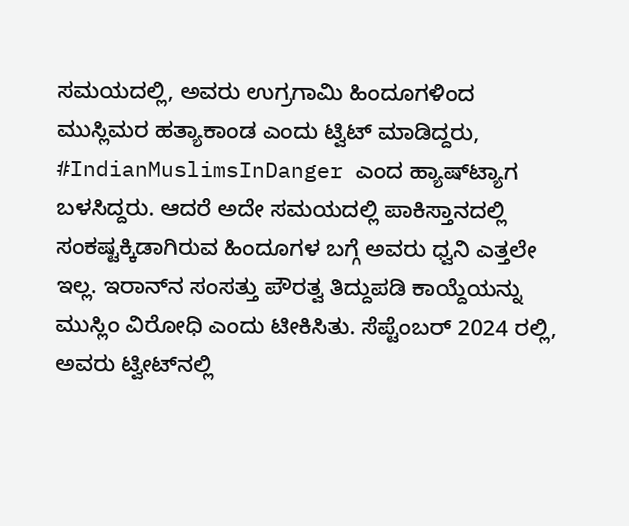ಸಮಯದಲ್ಲಿ, ಅವರು ಉಗ್ರಗಾಮಿ ಹಿಂದೂಗಳಿಂದ ಮುಸ್ಲಿಮರ ಹತ್ಯಾಕಾಂಡ ಎಂದು ಟ್ವಿಟ್ ಮಾಡಿದ್ದರು, #IndianMuslimsInDanger ಎಂದ ಹ್ಯಾಷ್‌ಟ್ಯಾಗ ಬಳಸಿದ್ದರು. ಆದರೆ ಅದೇ ಸಮಯದಲ್ಲಿ ಪಾಕಿಸ್ತಾನದಲ್ಲಿ ಸಂಕಷ್ಟಕ್ಕಿಡಾಗಿರುವ ಹಿಂದೂಗಳ ಬಗ್ಗೆ ಅವರು ಧ್ವನಿ ಎತ್ತಲೇ ಇಲ್ಲ. ಇರಾನ್‌ನ ಸಂಸತ್ತು ಪೌರತ್ವ ತಿದ್ದುಪಡಿ ಕಾಯ್ದೆಯನ್ನು ಮುಸ್ಲಿಂ ವಿರೋಧಿ ಎಂದು ಟೀಕಿಸಿತು. ಸೆಪ್ಟೆಂಬರ್ 2024 ರಲ್ಲಿ, ಅವರು ಟ್ವೀಟ್‌ನಲ್ಲಿ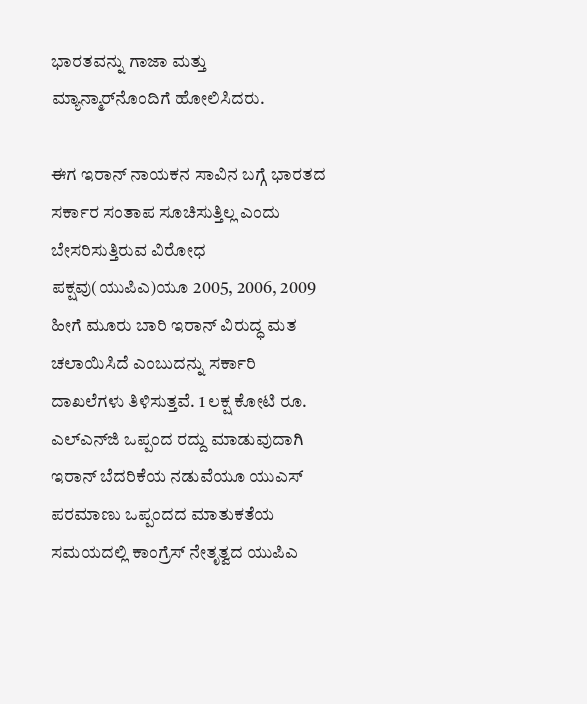ಭಾರತವನ್ನು ಗಾಜಾ ಮತ್ತು ಮ್ಯಾನ್ಮಾರ್‌ನೊಂದಿಗೆ ಹೋಲಿಸಿದರು.

ಈಗ ಇರಾನ್ ನಾಯಕನ ಸಾವಿನ ಬಗ್ಗೆ ಭಾರತದ ಸರ್ಕಾರ ಸಂತಾಪ ಸೂಚಿಸುತ್ತಿಲ್ಲ ಎಂದು ಬೇಸರಿಸುತ್ತಿರುವ ವಿರೋಧ ಪಕ್ಷವು(ಯುಪಿಎ)ಯೂ 2005, 2006, 2009 ಹೀಗೆ ಮೂರು ಬಾರಿ ಇರಾನ್ ವಿರುದ್ಧ ಮತ ಚಲಾಯಿಸಿದೆ ಎಂಬುದನ್ನು ಸರ್ಕಾರಿ ದಾಖಲೆಗಳು ತಿಳಿಸುತ್ತವೆ. 1 ಲಕ್ಷ ಕೋಟಿ ರೂ. ಎಲ್‌ಎನ್‌ಜಿ ಒಪ್ಪಂದ ರದ್ದು ಮಾಡುವುದಾಗಿ ಇರಾನ್ ಬೆದರಿಕೆಯ ನಡುವೆಯೂ ಯುಎಸ್ ಪರಮಾಣು ಒಪ್ಪಂದದ ಮಾತುಕತೆಯ ಸಮಯದಲ್ಲಿ ಕಾಂಗ್ರೆಸ್ ನೇತೃತ್ವದ ಯುಪಿಎ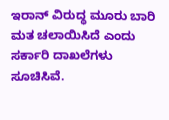ಇರಾನ್ ವಿರುದ್ಧ ಮೂರು ಬಾರಿ ಮತ ಚಲಾಯಿಸಿದೆ ಎಂದು ಸರ್ಕಾರಿ ದಾಖಲೆಗಳು ಸೂಚಿಸಿವೆ.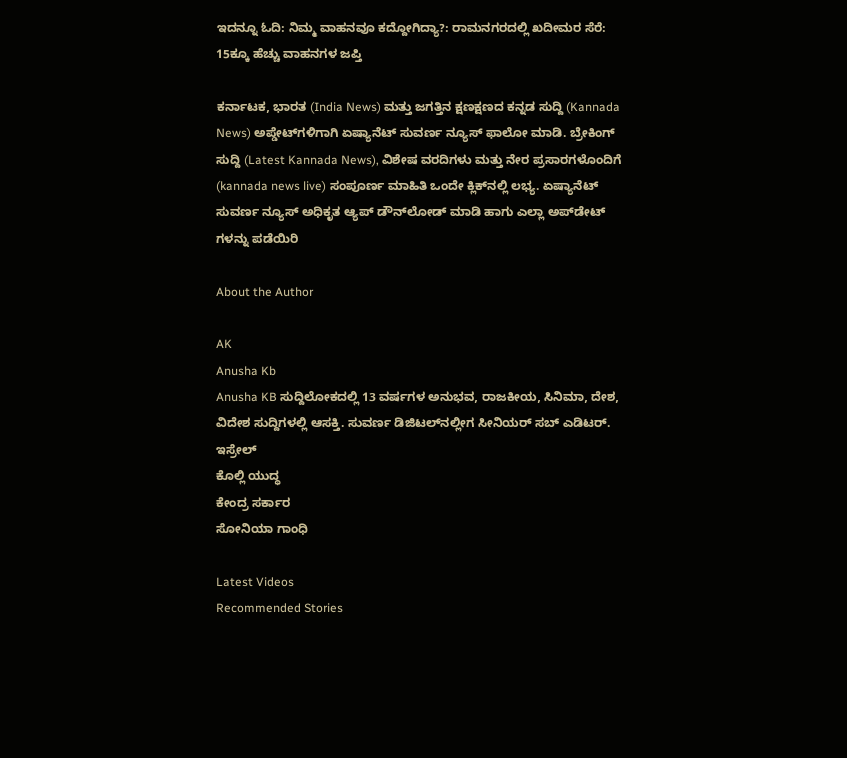ಇದನ್ನೂ ಓದಿ: ನಿಮ್ಮ ವಾಹನವೂ ಕದ್ದೋಗಿದ್ಯಾ?: ರಾಮನಗರದಲ್ಲಿ ಖದೀಮರ ಸೆರೆ: 15ಕ್ಕೂ ಹೆಚ್ಚು ವಾಹನಗಳ ಜಪ್ತಿ

ಕರ್ನಾಟಕ, ಭಾರತ (India News) ಮತ್ತು ಜಗತ್ತಿನ ಕ್ಷಣಕ್ಷಣದ ಕನ್ನಡ ಸುದ್ದಿ (Kannada News) ಅಪ್ಡೇಟ್‌ಗಳಿಗಾಗಿ ಏಷ್ಯಾನೆಟ್ ಸುವರ್ಣ ನ್ಯೂಸ್‌ ಫಾಲೋ ಮಾಡಿ. ಬ್ರೇಕಿಂಗ್ ಸುದ್ದಿ (Latest Kannada News), ವಿಶೇಷ ವರದಿಗಳು ಮತ್ತು ನೇರ ಪ್ರಸಾರಗಳೊಂದಿಗೆ (kannada news live) ಸಂಪೂರ್ಣ ಮಾಹಿತಿ ಒಂದೇ ಕ್ಲಿಕ್‌ನಲ್ಲಿ ಲಭ್ಯ. ಏಷ್ಯಾನೆಟ್ ಸುವರ್ಣ ನ್ಯೂಸ್ ಅಧಿಕೃತ ಆ್ಯಪ್ ಡೌನ್‌ಲೋಡ್ ಮಾಡಿ ಹಾಗು ಎಲ್ಲಾ ಅಪ್‌ಡೇಟ್ ಗಳನ್ನು ಪಡೆಯಿರಿ

About the Author

AK
Anusha Kb
Anusha KB ಸುದ್ದಿಲೋಕದಲ್ಲಿ 13 ವರ್ಷಗಳ ಅನುಭವ, ರಾಜಕೀಯ, ಸಿನಿಮಾ, ದೇಶ, ವಿದೇಶ ಸುದ್ದಿಗಳಲ್ಲಿ ಆಸಕ್ತಿ. ಸುವರ್ಣ ಡಿಜಿಟಲ್‌ನಲ್ಲೀಗ ಸೀನಿಯರ್ ಸಬ್ ಎಡಿಟರ್.
ಇಸ್ರೇಲ್
ಕೊಲ್ಲಿ ಯುದ್ಧ
ಕೇಂದ್ರ ಸರ್ಕಾರ
ಸೋನಿಯಾ ಗಾಂಧಿ

Latest Videos
Recommended Stories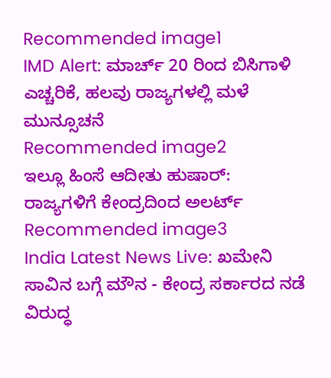Recommended image1
IMD Alert: ಮಾರ್ಚ್ 20 ರಿಂದ ಬಿಸಿಗಾಳಿ ಎಚ್ಚರಿಕೆ, ಹಲವು ರಾಜ್ಯಗಳಲ್ಲಿ ಮಳೆ ಮುನ್ಸೂಚನೆ
Recommended image2
ಇಲ್ಲೂ ಹಿಂಸೆ ಆದೀತು ಹುಷಾರ್‌: ರಾಜ್ಯಗಳಿಗೆ ಕೇಂದ್ರದಿಂದ ಅಲರ್ಟ್
Recommended image3
India Latest News Live: ಖಮೇನಿ ಸಾವಿನ ಬಗ್ಗೆ ಮೌನ - ಕೇಂದ್ರ ಸರ್ಕಾರದ ನಡೆ ವಿರುದ್ಧ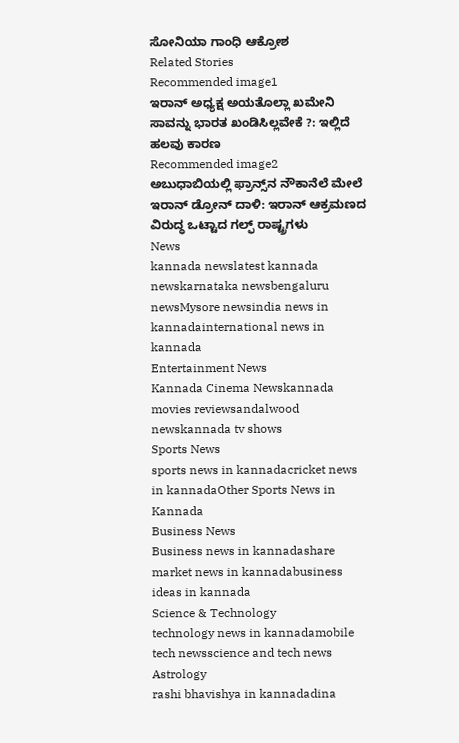ಸೋನಿಯಾ ಗಾಂಧಿ ಆಕ್ರೋಶ
Related Stories
Recommended image1
ಇರಾನ್ ಅಧ್ಯಕ್ಷ ಅಯತೊಲ್ಲಾ ಖಮೇನಿ ಸಾವನ್ನು ಭಾರತ ಖಂಡಿಸಿಲ್ಲವೇಕೆ ?: ಇಲ್ಲಿದೆ ಹಲವು ಕಾರಣ
Recommended image2
ಅಬುಧಾಬಿಯಲ್ಲಿ ಫ್ರಾನ್ಸ್‌ನ ನೌಕಾನೆಲೆ ಮೇಲೆ ಇರಾನ್ ಡ್ರೋನ್ ದಾಳಿ: ಇರಾನ್ ಆಕ್ರಮಣದ ವಿರುದ್ಧ ಒಟ್ಟಾದ ಗಲ್ಫ್‌ ರಾಷ್ಟ್ರಗಳು
News
kannada newslatest kannada newskarnataka newsbengaluru newsMysore newsindia news in kannadainternational news in kannada
Entertainment News
Kannada Cinema Newskannada movies reviewsandalwood newskannada tv shows
Sports News
sports news in kannadacricket news in kannadaOther Sports News in Kannada
Business News
Business news in kannadashare market news in kannadabusiness ideas in kannada
Science & Technology
technology news in kannadamobile tech newsscience and tech news
Astrology
rashi bhavishya in kannadadina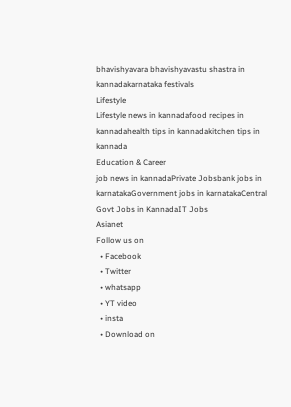bhavishyavara bhavishyavastu shastra in kannadakarnataka festivals
Lifestyle
Lifestyle news in kannadafood recipes in kannadahealth tips in kannadakitchen tips in kannada
Education & Career
job news in kannadaPrivate Jobsbank jobs in karnatakaGovernment jobs in karnatakaCentral Govt Jobs in KannadaIT Jobs
Asianet
Follow us on
  • Facebook
  • Twitter
  • whatsapp
  • YT video
  • insta
  • Download on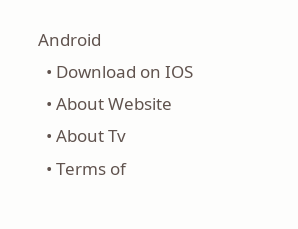Android
  • Download on IOS
  • About Website
  • About Tv
  • Terms of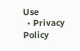Use
  • Privacy Policy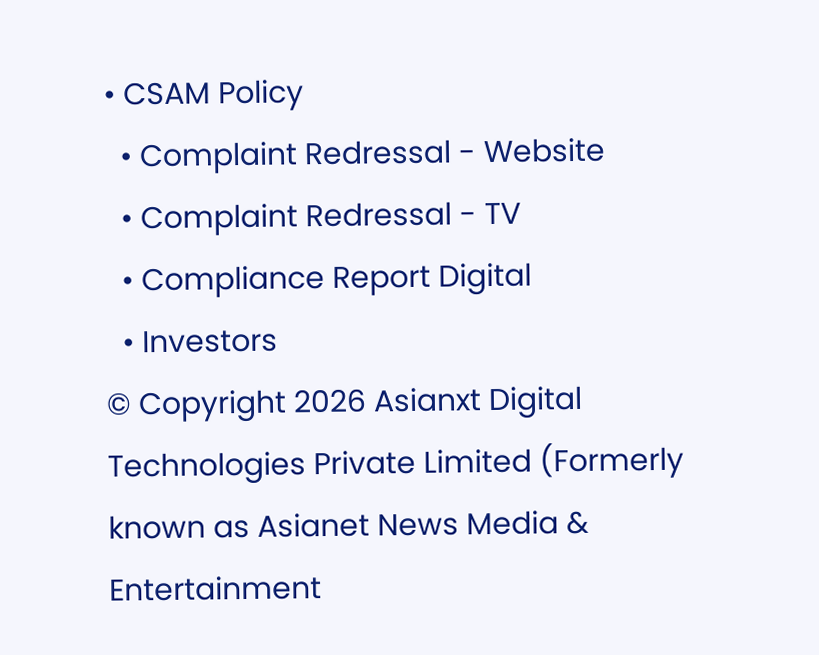• CSAM Policy
  • Complaint Redressal - Website
  • Complaint Redressal - TV
  • Compliance Report Digital
  • Investors
© Copyright 2026 Asianxt Digital Technologies Private Limited (Formerly known as Asianet News Media & Entertainment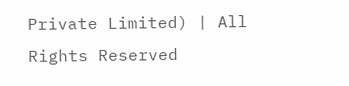Private Limited) | All Rights Reserved